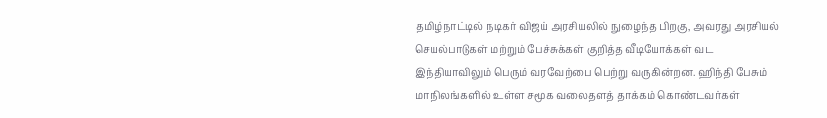தமிழ்நாட்டில் நடிகர் விஜய் அரசியலில் நுழைந்த பிறகு, அவரது அரசியல் செயல்பாடுகள் மற்றும் பேச்சுக்கள் குறித்த வீடியோக்கள் வட இந்தியாவிலும் பெரும் வரவேற்பை பெற்று வருகின்றன. ஹிந்தி பேசும் மாநிலங்களில் உள்ள சமூக வலைதளத் தாக்கம் கொண்டவர்கள்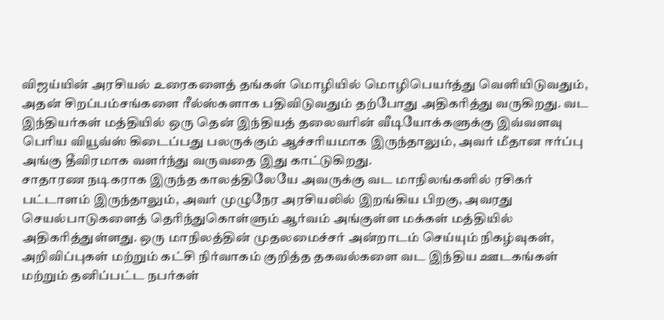விஜய்யின் அரசியல் உரைகளைத் தங்கள் மொழியில் மொழிபெயர்த்து வெளியிடுவதும், அதன் சிறப்பம்சங்களை ரீல்ஸ்களாக பதிவிடுவதும் தற்போது அதிகரித்து வருகிறது. வட இந்தியர்கள் மத்தியில் ஒரு தென் இந்தியத் தலைவரின் வீடியோக்களுக்கு இவ்வளவு பெரிய வியூவ்ஸ் கிடைப்பது பலருக்கும் ஆச்சரியமாக இருந்தாலும், அவர் மீதான ஈர்ப்பு அங்கு தீவிரமாக வளர்ந்து வருவதை இது காட்டுகிறது.
சாதாரண நடிகராக இருந்த காலத்திலேயே அவருக்கு வட மாநிலங்களில் ரசிகர் பட்டாளம் இருந்தாலும், அவர் முழுநேர அரசியலில் இறங்கிய பிறகு, அவரது செயல்பாடுகளைத் தெரிந்துகொள்ளும் ஆர்வம் அங்குள்ள மக்கள் மத்தியில் அதிகரித்துள்ளது. ஒரு மாநிலத்தின் முதலமைச்சர் அன்றாடம் செய்யும் நிகழ்வுகள், அறிவிப்புகள் மற்றும் கட்சி நிர்வாகம் குறித்த தகவல்களை வட இந்திய ஊடகங்கள் மற்றும் தனிப்பட்ட நபர்கள்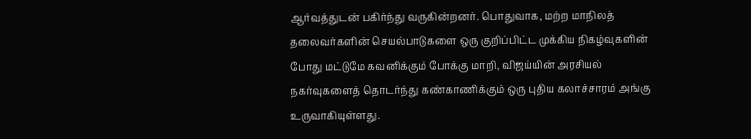ஆர்வத்துடன் பகிர்ந்து வருகின்றனர். பொதுவாக, மற்ற மாநிலத் தலைவர்களின் செயல்பாடுகளை ஒரு குறிப்பிட்ட முக்கிய நிகழ்வுகளின் போது மட்டுமே கவனிக்கும் போக்கு மாறி, விஜய்யின் அரசியல் நகர்வுகளைத் தொடர்ந்து கண்காணிக்கும் ஒரு புதிய கலாச்சாரம் அங்கு உருவாகியுள்ளது.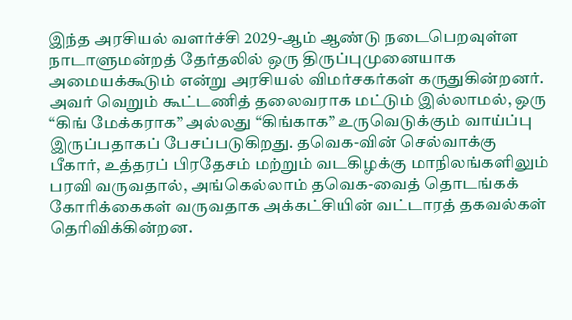இந்த அரசியல் வளர்ச்சி 2029-ஆம் ஆண்டு நடைபெறவுள்ள நாடாளுமன்றத் தேர்தலில் ஒரு திருப்புமுனையாக அமையக்கூடும் என்று அரசியல் விமர்சகர்கள் கருதுகின்றனர். அவர் வெறும் கூட்டணித் தலைவராக மட்டும் இல்லாமல், ஒரு “கிங் மேக்கராக” அல்லது “கிங்காக” உருவெடுக்கும் வாய்ப்பு இருப்பதாகப் பேசப்படுகிறது. தவெக-வின் செல்வாக்கு பீகார், உத்தரப் பிரதேசம் மற்றும் வடகிழக்கு மாநிலங்களிலும் பரவி வருவதால், அங்கெல்லாம் தவெக-வைத் தொடங்கக் கோரிக்கைகள் வருவதாக அக்கட்சியின் வட்டாரத் தகவல்கள் தெரிவிக்கின்றன.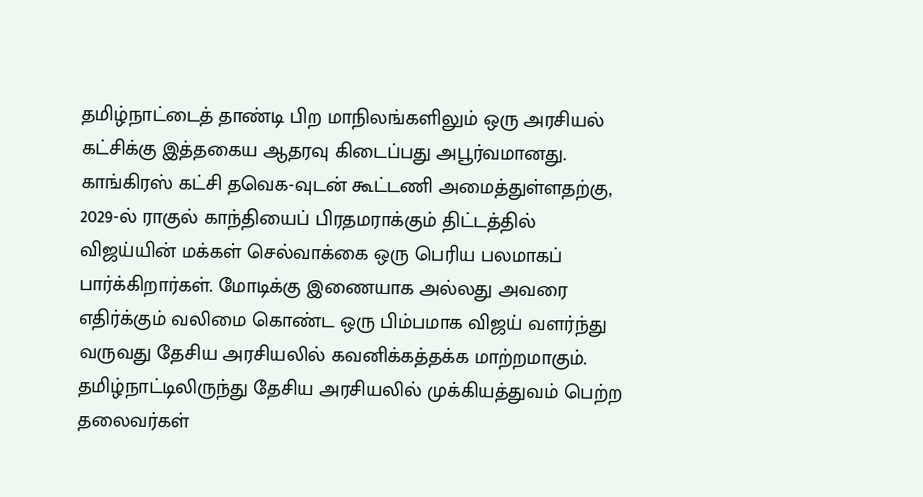தமிழ்நாட்டைத் தாண்டி பிற மாநிலங்களிலும் ஒரு அரசியல் கட்சிக்கு இத்தகைய ஆதரவு கிடைப்பது அபூர்வமானது.
காங்கிரஸ் கட்சி தவெக-வுடன் கூட்டணி அமைத்துள்ளதற்கு, 2029-ல் ராகுல் காந்தியைப் பிரதமராக்கும் திட்டத்தில் விஜய்யின் மக்கள் செல்வாக்கை ஒரு பெரிய பலமாகப் பார்க்கிறார்கள். மோடிக்கு இணையாக அல்லது அவரை எதிர்க்கும் வலிமை கொண்ட ஒரு பிம்பமாக விஜய் வளர்ந்து வருவது தேசிய அரசியலில் கவனிக்கத்தக்க மாற்றமாகும். தமிழ்நாட்டிலிருந்து தேசிய அரசியலில் முக்கியத்துவம் பெற்ற தலைவர்கள்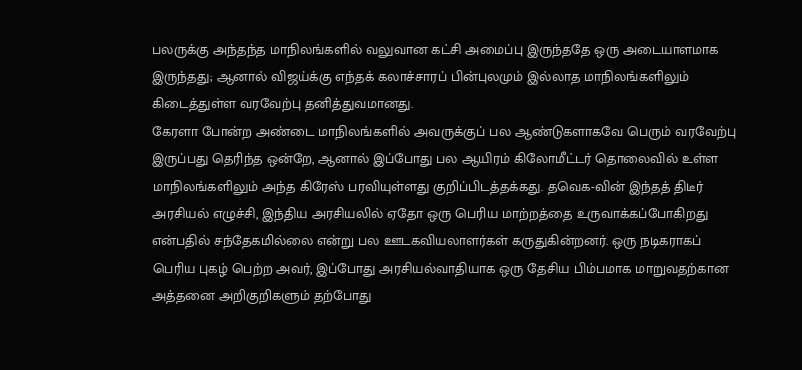பலருக்கு அந்தந்த மாநிலங்களில் வலுவான கட்சி அமைப்பு இருந்ததே ஒரு அடையாளமாக இருந்தது; ஆனால் விஜய்க்கு எந்தக் கலாச்சாரப் பின்புலமும் இல்லாத மாநிலங்களிலும் கிடைத்துள்ள வரவேற்பு தனித்துவமானது.
கேரளா போன்ற அண்டை மாநிலங்களில் அவருக்குப் பல ஆண்டுகளாகவே பெரும் வரவேற்பு இருப்பது தெரிந்த ஒன்றே, ஆனால் இப்போது பல ஆயிரம் கிலோமீட்டர் தொலைவில் உள்ள மாநிலங்களிலும் அந்த கிரேஸ் பரவியுள்ளது குறிப்பிடத்தக்கது. தவெக-வின் இந்தத் திடீர் அரசியல் எழுச்சி, இந்திய அரசியலில் ஏதோ ஒரு பெரிய மாற்றத்தை உருவாக்கப்போகிறது என்பதில் சந்தேகமில்லை என்று பல ஊடகவியலாளர்கள் கருதுகின்றனர். ஒரு நடிகராகப் பெரிய புகழ் பெற்ற அவர், இப்போது அரசியல்வாதியாக ஒரு தேசிய பிம்பமாக மாறுவதற்கான அத்தனை அறிகுறிகளும் தற்போது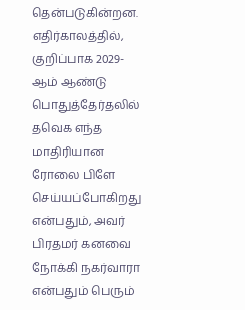தென்படுகின்றன.
எதிர்காலத்தில், குறிப்பாக 2029-ஆம் ஆண்டு பொதுத்தேர்தலில் தவெக எந்த மாதிரியான ரோலை பிளே செய்யப்போகிறது என்பதும், அவர் பிரதமர் கனவை நோக்கி நகர்வாரா என்பதும் பெரும்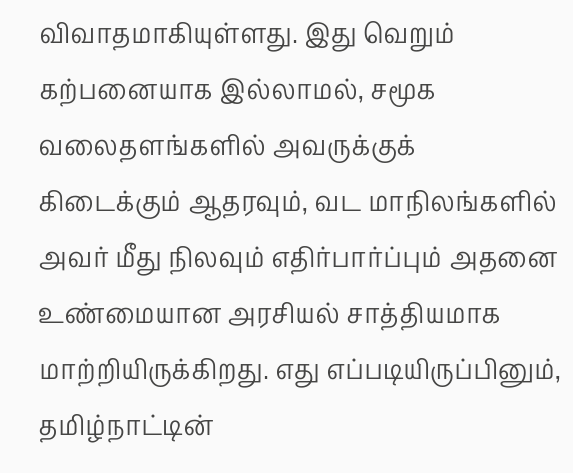விவாதமாகியுள்ளது. இது வெறும் கற்பனையாக இல்லாமல், சமூக வலைதளங்களில் அவருக்குக் கிடைக்கும் ஆதரவும், வட மாநிலங்களில் அவர் மீது நிலவும் எதிர்பார்ப்பும் அதனை உண்மையான அரசியல் சாத்தியமாக மாற்றியிருக்கிறது. எது எப்படியிருப்பினும், தமிழ்நாட்டின்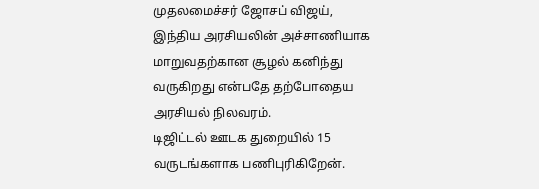முதலமைச்சர் ஜோசப் விஜய், இந்திய அரசியலின் அச்சாணியாக மாறுவதற்கான சூழல் கனிந்து வருகிறது என்பதே தற்போதைய அரசியல் நிலவரம்.
டிஜிட்டல் ஊடக துறையில் 15 வருடங்களாக பணிபுரிகிறேன்.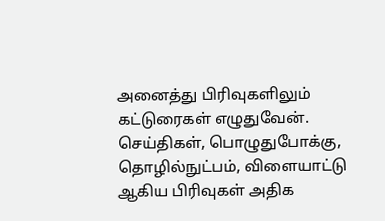அனைத்து பிரிவுகளிலும் கட்டுரைகள் எழுதுவேன். செய்திகள், பொழுதுபோக்கு, தொழில்நுட்பம், விளையாட்டு ஆகிய பிரிவுகள் அதிக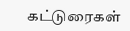கட்டுரைகள்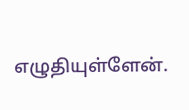எழுதியுள்ளேன்.